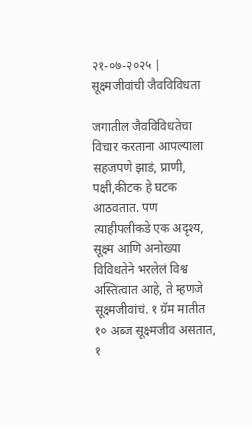२१-०७-२०२५ | सूक्ष्मजीवांची जैवविविधता

जगातील जैवविविधतेचा विचार करताना आपल्याला सहजपणे झाडं, प्राणी, पक्षी,कीटक हे घटक आठवतात. पण त्याहीपलीकडे एक अदृश्य, सूक्ष्म आणि अनोख्या विविधतेने भरलेलं विश्व अस्तित्वात आहे, ते म्हणजे सूक्ष्मजीवांचं. १ ग्रॅम मातीत १० अब्ज सूक्ष्मजीव असतात, १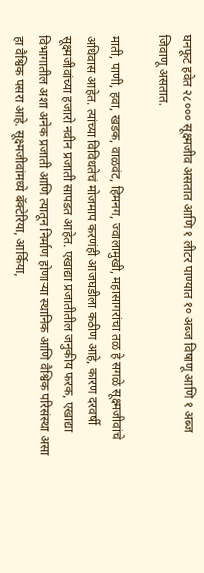घनफूट हवेत २८००० सूक्ष्मजीव असतात आणि १ लीटर पाण्यात १० अब्ज विषाणू आणि १ अब्ज जिवाणू असतात.

माती, पाणी, हवा, खडक, वाळवंट, हिमनग, ज्वालामुखी, महासागरांचा तळ हे सगळे सूक्ष्मजीवांचे अधिवास आहेत. त्यांच्या विविधतेचं मोजमाप करणंही आजघडीला कठीण आहे, कारण दरवर्षी सूक्ष्मजीवांच्या हजारो नवीन प्रजाती सापडत आहेत. एखाद्या प्रजातीतील जनुकीय फरक, एखाद्या विभागातील अशा अनेक प्रजाती आणि त्यातून निर्माण होणार्‍या स्थानिक आणि वैश्विक परिसंस्था असा हा वैश्विक पसरा आहे. सूक्ष्मजीवांमध्ये बॅक्टेरिया, आर्किया,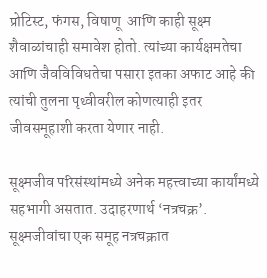प्रोटिस्ट, फंगस, विषाणू  आणि काही सूक्ष्म शैवाळांचाही समावेश होतो. त्यांच्या कार्यक्षमतेचा आणि जैवविविधतेचा पसारा इतका अफाट आहे की त्यांची तुलना पृथ्वीवरील कोणत्याही इतर जीवसमूहाशी करता येणार नाही.

सूक्ष्मजीव परिसंस्थांमध्ये अनेक महत्त्वाच्या कार्यांमध्ये सहभागी असतात. उदाहरणार्थ ‘नत्रचक्र’. सूक्ष्मजीवांचा एक समूह नत्रचक्रात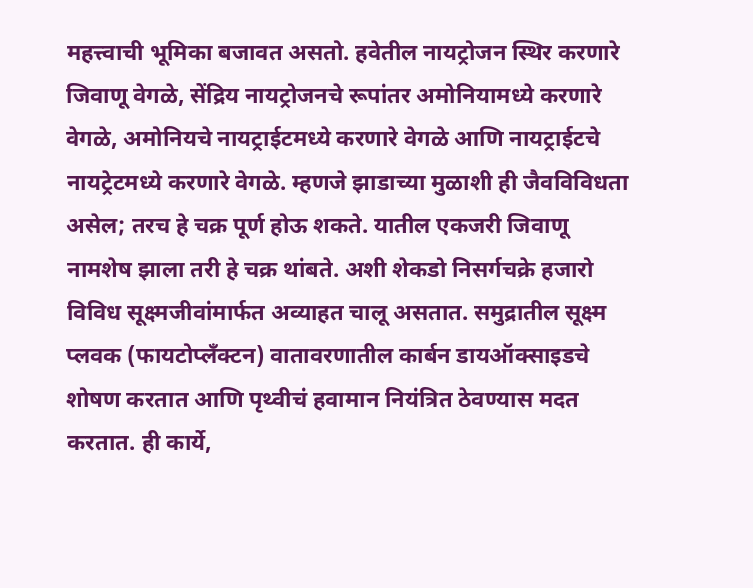महत्त्वाची भूमिका बजावत असतो. हवेतील नायट्रोजन स्थिर करणारे जिवाणू वेगळे, सेंद्रिय नायट्रोजनचे रूपांतर अमोनियामध्ये करणारे वेगळे, अमोनियचे नायट्राईटमध्ये करणारे वेगळे आणि नायट्राईटचे नायट्रेटमध्ये करणारे वेगळे. म्हणजे झाडाच्या मुळाशी ही जैवविविधता असेल; तरच हे चक्र पूर्ण होऊ शकते. यातील एकजरी जिवाणू नामशेष झाला तरी हे चक्र थांबते. अशी शेकडो निसर्गचक्रे हजारो विविध सूक्ष्मजीवांमार्फत अव्याहत चालू असतात. समुद्रातील सूक्ष्म प्लवक (फायटोप्लँक्टन) वातावरणातील कार्बन डायऑक्साइडचे शोषण करतात आणि पृथ्वीचं हवामान नियंत्रित ठेवण्यास मदत करतात. ही कार्ये,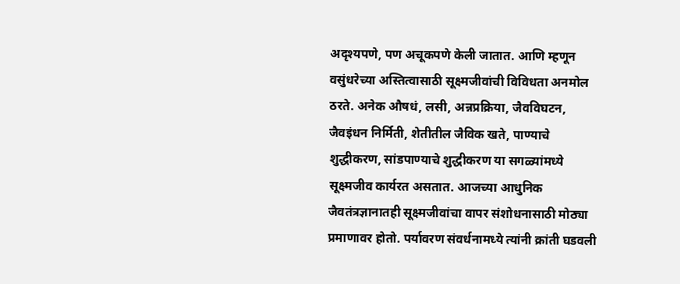अदृश्यपणे, पण अचूकपणे केली जातात. आणि म्हणून वसुंधरेच्या अस्तित्वासाठी सूक्ष्मजीवांची विविधता अनमोल ठरते. अनेक औषधं, लसी, अन्नप्रक्रिया, जैवविघटन, जैवइंधन निर्मिती, शेतीतील जैविक खते, पाण्याचे शुद्धीकरण, सांडपाण्याचे शुद्धीकरण या सगळ्यांमध्ये सूक्ष्मजीव कार्यरत असतात. आजच्या आधुनिक जैवतंत्रज्ञानातही सूक्ष्मजीवांचा वापर संशोधनासाठी मोठ्या प्रमाणावर होतो. पर्यावरण संवर्धनामध्ये त्यांनी क्रांती घडवली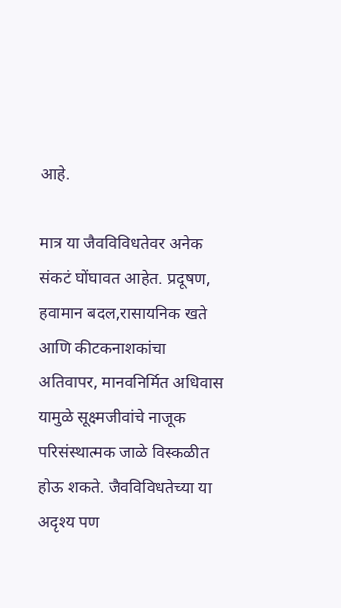आहे.

मात्र या जैवविविधतेवर अनेक संकटं घोंघावत आहेत. प्रदूषण, हवामान बदल,रासायनिक खते आणि कीटकनाशकांचा अतिवापर, मानवनिर्मित अधिवास यामुळे सूक्ष्मजीवांचे नाजूक परिसंस्थात्मक जाळे विस्कळीत होऊ शकते. जैवविविधतेच्या या अदृश्य पण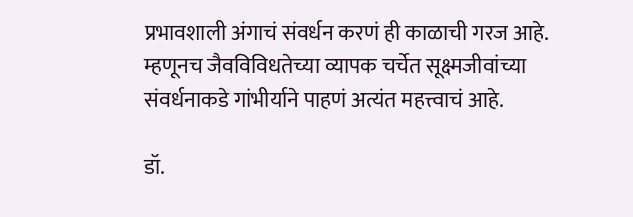प्रभावशाली अंगाचं संवर्धन करणं ही काळाची गरज आहे. म्हणूनच जैवविविधतेच्या व्यापक चर्चेत सूक्ष्मजीवांच्या संवर्धनाकडे गांभीर्याने पाहणं अत्यंत महत्त्वाचं आहे.

डॉ.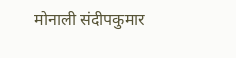मोनाली संदीपकुमार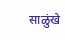साळुंखे